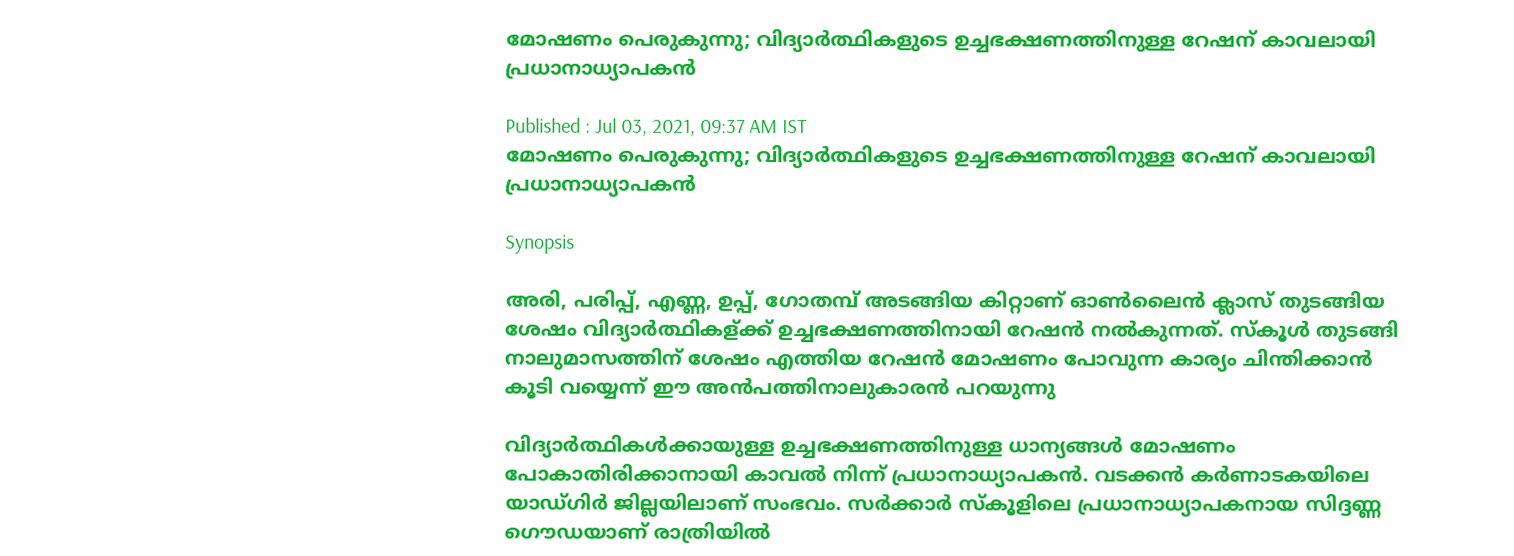മോഷണം പെരുകുന്നു; വിദ്യാര്‍ത്ഥികളുടെ ഉച്ചഭക്ഷണത്തിനുള്ള റേഷന് കാവലായി പ്രധാനാധ്യാപകന്‍

Published : Jul 03, 2021, 09:37 AM IST
മോഷണം പെരുകുന്നു; വിദ്യാര്‍ത്ഥികളുടെ ഉച്ചഭക്ഷണത്തിനുള്ള റേഷന് കാവലായി പ്രധാനാധ്യാപകന്‍

Synopsis

അരി, പരിപ്പ്, എണ്ണ, ഉപ്പ്, ഗോതമ്പ് അടങ്ങിയ കിറ്റാണ് ഓണ്‍ലൈന്‍ ക്ലാസ് തുടങ്ങിയ ശേഷം വിദ്യാര്‍ത്ഥികള്ക്ക് ഉച്ചഭക്ഷണത്തിനായി റേഷന്‍ നല്‍കുന്നത്. സ്കൂള്‍ തുടങ്ങി നാലുമാസത്തിന് ശേഷം എത്തിയ റേഷന്‍ മോഷണം പോവുന്ന കാര്യം ചിന്തിക്കാന്‍ കൂടി വയ്യെന്ന് ഈ അന്‍പത്തിനാലുകാരന്‍ പറയുന്നു

വിദ്യാര്‍ത്ഥികള്‍ക്കായുള്ള ഉച്ചഭക്ഷണത്തിനുള്ള ധാന്യങ്ങള്‍ മോഷണം പോകാതിരിക്കാനായി കാവല്‍ നിന്ന് പ്രധാനാധ്യാപകന്‍. വടക്കന്‍ കര്‍ണാടകയിലെ യാഡ്ഗിര്‍ ജില്ലയിലാണ് സംഭവം. സര്‍ക്കാര്‍ സ്കൂളിലെ പ്രധാനാധ്യാപകനായ സിദ്ദണ്ണ ഗൌഡയാണ് രാത്രിയില്‍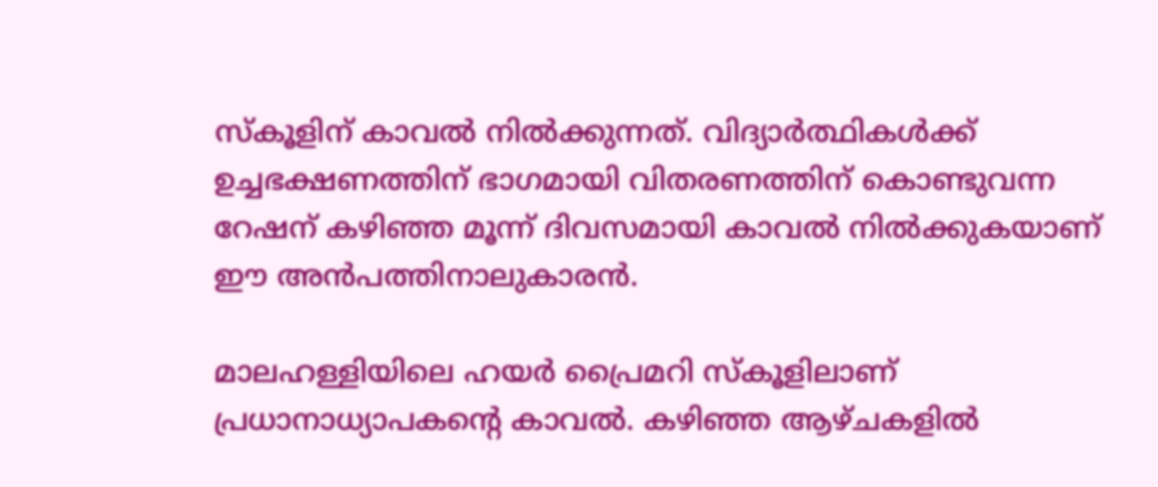സ്കൂളിന് കാവല്‍ നില്‍ക്കുന്നത്. വിദ്യാര്‍ത്ഥികള്‍ക്ക് ഉച്ചഭക്ഷണത്തിന് ഭാഗമായി വിതരണത്തിന് കൊണ്ടുവന്ന റേഷന് കഴിഞ്ഞ മൂന്ന് ദിവസമായി കാവല്‍ നില്‍ക്കുകയാണ് ഈ അന്‍പത്തിനാലുകാരന്‍.

മാലഹള്ളിയിലെ ഹയര്‍ പ്രൈമറി സ്കൂളിലാണ് പ്രധാനാധ്യാപകന്‍റെ കാവല്‍. കഴിഞ്ഞ ആഴ്ചകളില്‍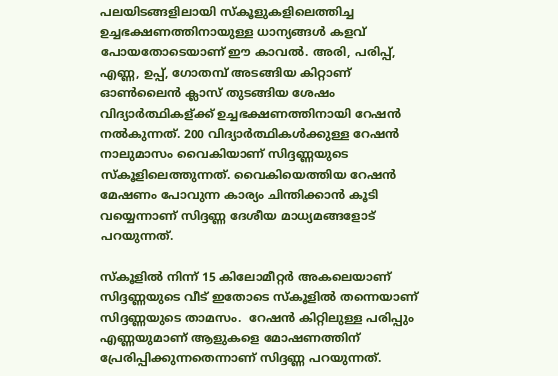പലയിടങ്ങളിലായി സ്കൂളുകളിലെത്തിച്ച ഉച്ചഭക്ഷണത്തിനായുള്ള ധാന്യങ്ങള്‍ കളവ് പോയതോടെയാണ് ഈ കാവല്‍. അരി, പരിപ്പ്, എണ്ണ, ഉപ്പ്, ഗോതമ്പ് അടങ്ങിയ കിറ്റാണ് ഓണ്‍ലൈന്‍ ക്ലാസ് തുടങ്ങിയ ശേഷം വിദ്യാര്‍ത്ഥികള്ക്ക് ഉച്ചഭക്ഷണത്തിനായി റേഷന്‍ നല്‍കുന്നത്. 200 വിദ്യാര്‍ത്ഥികള്‍ക്കുള്ള റേഷന്‍ നാലുമാസം വൈകിയാണ് സിദ്ദണ്ണയുടെ സ്കൂളിലെത്തുന്നത്. വൈകിയെത്തിയ റേഷന്‍ മേഷണം പോവുന്ന കാര്യം ചിന്തിക്കാന്‍ കൂടി വയ്യെന്നാണ് സിദ്ദണ്ണ ദേശീയ മാധ്യമങ്ങളോട് പറയുന്നത്.

സ്കൂളില്‍ നിന്ന് 15 കിലോമീറ്റര്‍ അകലെയാണ് സിദ്ദണ്ണയുടെ വീട് ഇതോടെ സ്കൂളില്‍ തന്നെയാണ് സിദ്ദണ്ണയുടെ താമസം.  റേഷന്‍ കിറ്റിലുള്ള പരിപ്പും എണ്ണയുമാണ് ആളുകളെ മോഷണത്തിന് പ്രേരിപ്പിക്കുന്നതെന്നാണ് സിദ്ദണ്ണ പറയുന്നത്.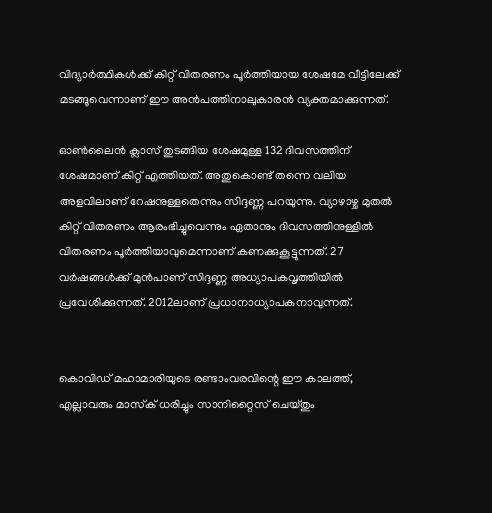വിദ്യാര്‍ത്ഥികള്‍ക്ക് കിറ്റ് വിതരണം പൂര്‍ത്തിയായ ശേഷമേ വീട്ടിലേക്ക് മടങ്ങൂവെന്നാണ് ഈ അന്‍പത്തിനാലുകാരന്‍ വ്യക്തമാക്കുന്നത്.

ഓണ്‍ലൈന്‍ ക്ലാസ് തുടങ്ങിയ ശേഷമുള്ള 132 ദിവസത്തിന് ശേഷമാണ് കിറ്റ് എത്തിയത്. അതുകൊണ്ട് തന്നെ വലിയ അളവിലാണ് റേഷനുള്ളതെന്നും സിദ്ദണ്ണ പറയുന്നു. വ്യാഴാഴ്ച മുതല്‍ കിറ്റ് വിതരണം ആരംഭിച്ചുവെന്നും ഏതാനും ദിവസത്തിനുള്ളില്‍ വിതരണം പൂര്‍ത്തിയാവുമെന്നാണ് കണക്കുകൂട്ടുന്നത്. 27 വര്‍ഷങ്ങള്‍ക്ക് മുന്‍പാണ് സിദ്ദണ്ണ അധ്യാപകവൃത്തിയില്‍ പ്രവേശിക്കുന്നത്. 2012ലാണ് പ്രധാനാധ്യാപകനാവുന്നത്.


കൊവിഡ് മഹാമാരിയുടെ രണ്ടാംവരവിന്റെ ഈ കാലത്ത്, എല്ലാവരും മാസ്‌ക് ധരിച്ചും സാനിറ്റൈസ് ചെയ്തും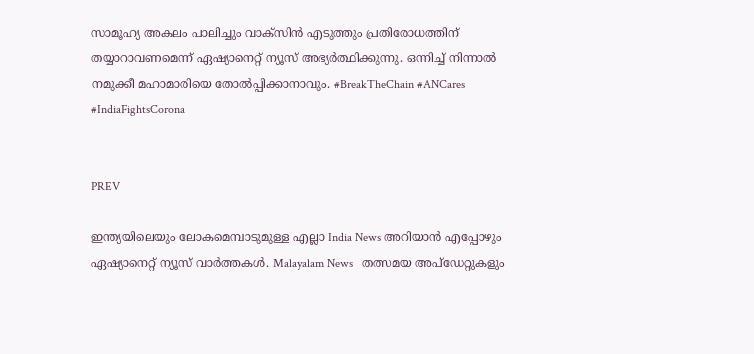സാമൂഹ്യ അകലം പാലിച്ചും വാക്‌സിന്‍ എടുത്തും പ്രതിരോധത്തിന് തയ്യാറാവണമെന്ന് ഏഷ്യാനെറ്റ് ന്യൂസ് അഭ്യര്‍ത്ഥിക്കുന്നു. ഒന്നിച്ച് നിന്നാല്‍ നമുക്കീ മഹാമാരിയെ തോല്‍പ്പിക്കാനാവും. #BreakTheChain #ANCares #IndiaFightsCorona


PREV

ഇന്ത്യയിലെയും ലോകമെമ്പാടുമുള്ള എല്ലാ India News അറിയാൻ എപ്പോഴും ഏഷ്യാനെറ്റ് ന്യൂസ് വാർത്തകൾ. Malayalam News   തത്സമയ അപ്‌ഡേറ്റുകളും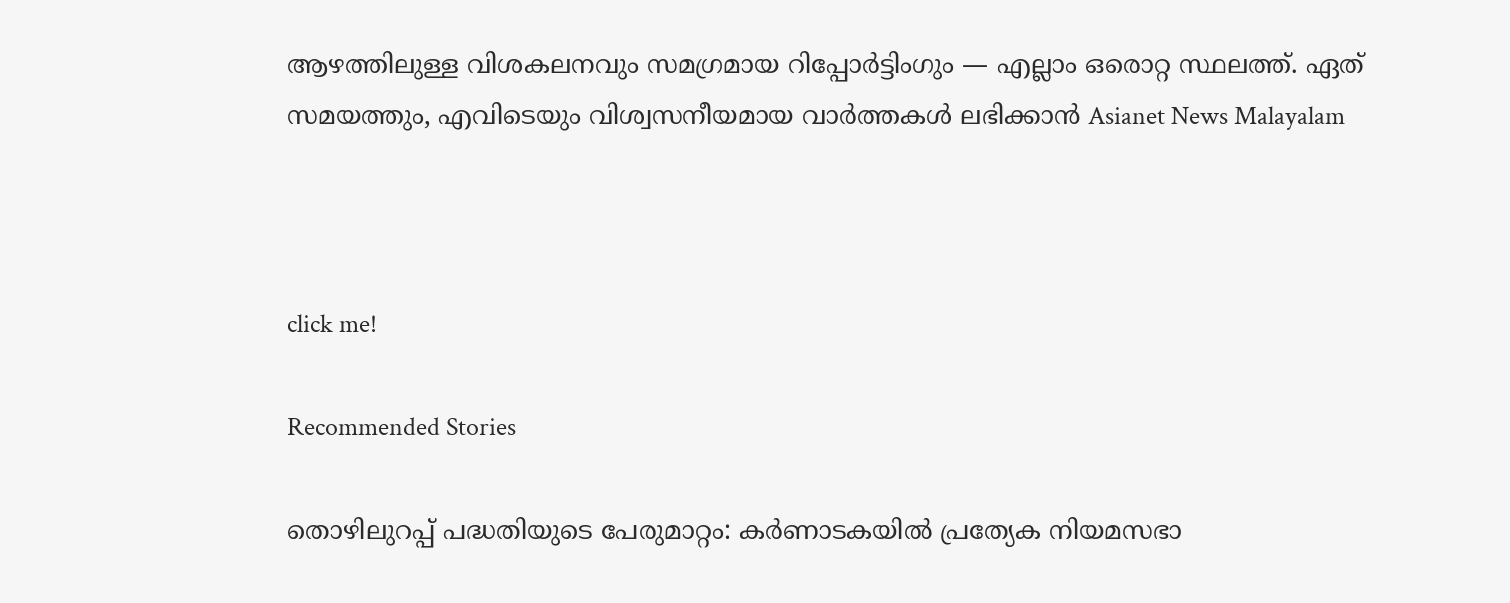ആഴത്തിലുള്ള വിശകലനവും സമഗ്രമായ റിപ്പോർട്ടിംഗും — എല്ലാം ഒരൊറ്റ സ്ഥലത്ത്. ഏത് സമയത്തും, എവിടെയും വിശ്വസനീയമായ വാർത്തകൾ ലഭിക്കാൻ Asianet News Malayalam



click me!

Recommended Stories

തൊഴിലുറപ്പ് പദ്ധതിയുടെ പേരുമാറ്റം: കർണാടകയിൽ പ്രത്യേക നിയമസഭാ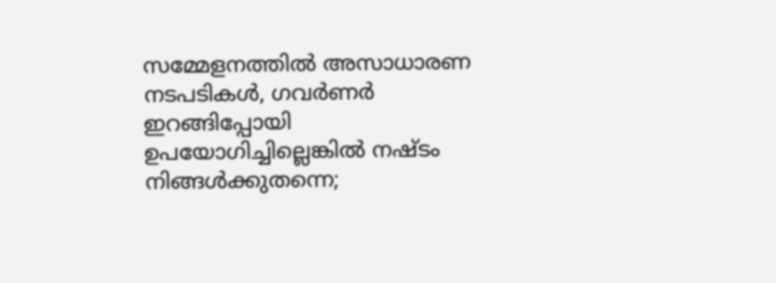സമ്മേളനത്തിൽ അസാധാരണ നടപടികൾ, ഗവർണർ ഇറങ്ങിപ്പോയി
ഉപയോഗിച്ചില്ലെങ്കിൽ നഷ്‌ടം നിങ്ങള്‍ക്കുതന്നെ;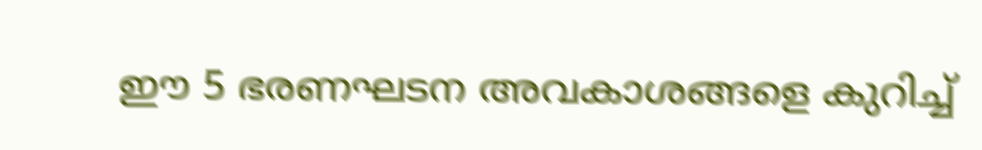ഈ 5 ഭരണഘടന അവകാശങ്ങളെ കുറിച്ച്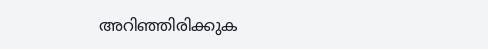അറിഞ്ഞിരിക്കുക